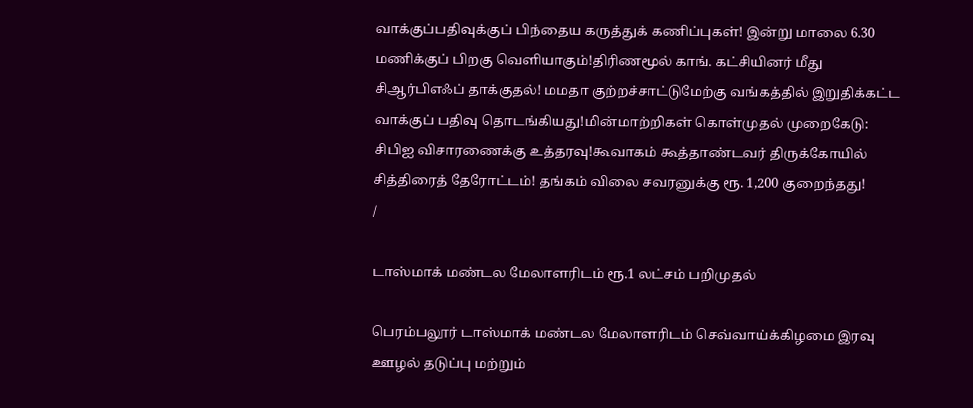வாக்குப்பதிவுக்குப் பிந்தைய கருத்துக் கணிப்புகள்! இன்று மாலை 6.30 மணிக்குப் பிறகு வெளியாகும்!திரிணமூல் காங். கட்சியினர் மீது சிஆர்பிஎஃப் தாக்குதல்! மமதா குற்றச்சாட்டுமேற்கு வங்கத்தில் இறுதிக்கட்ட வாக்குப் பதிவு தொடங்கியது!மின்மாற்றிகள் கொள்முதல் முறைகேடு: சிபிஐ விசாரணைக்கு உத்தரவு!கூவாகம் கூத்தாண்டவர் திருக்கோயில் சித்திரைத் தேரோட்டம்! தங்கம் விலை சவரனுக்கு ரூ. 1,200 குறைந்தது!
/

டாஸ்மாக் மண்டல மேலாளரிடம் ரூ.1 லட்சம் பறிமுதல்

பெரம்பலூர் டாஸ்மாக் மண்டல மேலாளரிடம் செவ்வாய்க்கிழமை இரவு ஊழல் தடுப்பு மற்றும்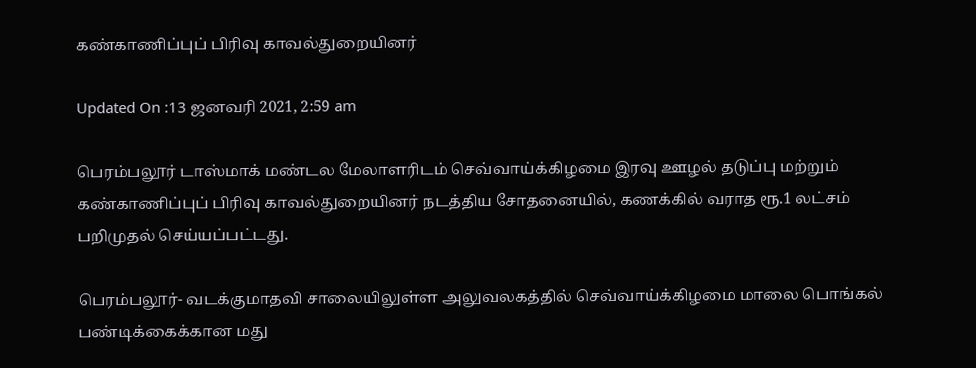கண்காணிப்புப் பிரிவு காவல்துறையினர்

Updated On :13 ஜனவரி 2021, 2:59 am

பெரம்பலூர் டாஸ்மாக் மண்டல மேலாளரிடம் செவ்வாய்க்கிழமை இரவு ஊழல் தடுப்பு மற்றும் கண்காணிப்புப் பிரிவு காவல்துறையினர் நடத்திய சோதனையில், கணக்கில் வராத ரூ.1 லட்சம் பறிமுதல் செய்யப்பட்டது.

பெரம்பலூர்- வடக்குமாதவி சாலையிலுள்ள அலுவலகத்தில் செவ்வாய்க்கிழமை மாலை பொங்கல் பண்டிக்கைக்கான மது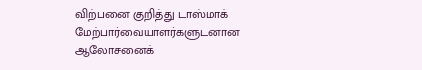விற்பனை குறித்து டாஸ்மாக் மேற்பார்வையாளர்களுடனான ஆலோசனைக்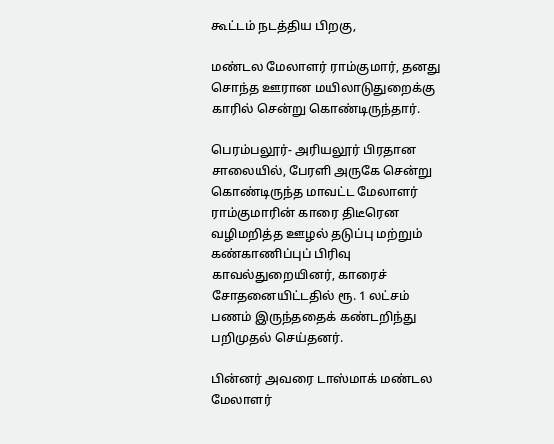கூட்டம் நடத்திய பிறகு,

மண்டல மேலாளர் ராம்குமார், தனது சொந்த ஊரான மயிலாடுதுறைக்கு காரில் சென்று கொண்டிருந்தார்.

பெரம்பலூர்- அரியலூர் பிரதான சாலையில், பேரளி அருகே சென்று கொண்டிருந்த மாவட்ட மேலாளர் ராம்குமாரின் காரை திடீரென வழிமறித்த ஊழல் தடுப்பு மற்றும் கண்காணிப்புப் பிரிவு காவல்துறையினர், காரைச் சோதனையிட்டதில் ரூ. 1 லட்சம் பணம் இருந்ததைக் கண்டறிந்து பறிமுதல் செய்தனர்.

பின்னர் அவரை டாஸ்மாக் மண்டல மேலாளர்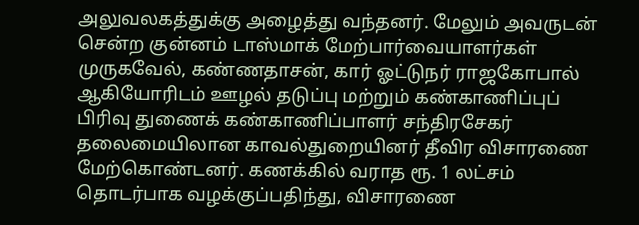அலுவலகத்துக்கு அழைத்து வந்தனர். மேலும் அவருடன் சென்ற குன்னம் டாஸ்மாக் மேற்பார்வையாளர்கள் முருகவேல், கண்ணதாசன், கார் ஓட்டுநர் ராஜகோபால் ஆகியோரிடம் ஊழல் தடுப்பு மற்றும் கண்காணிப்புப் பிரிவு துணைக் கண்காணிப்பாளர் சந்திரசேகர் தலைமையிலான காவல்துறையினர் தீவிர விசாரணை மேற்கொண்டனர். கணக்கில் வராத ரூ. 1 லட்சம் தொடர்பாக வழக்குப்பதிந்து, விசாரணை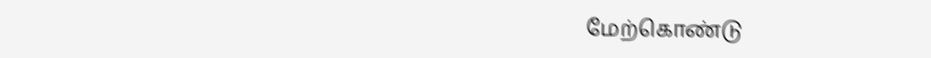மேற்கொண்டு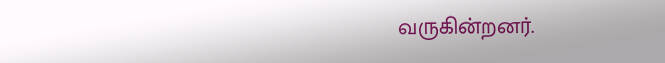வருகின்றனர்.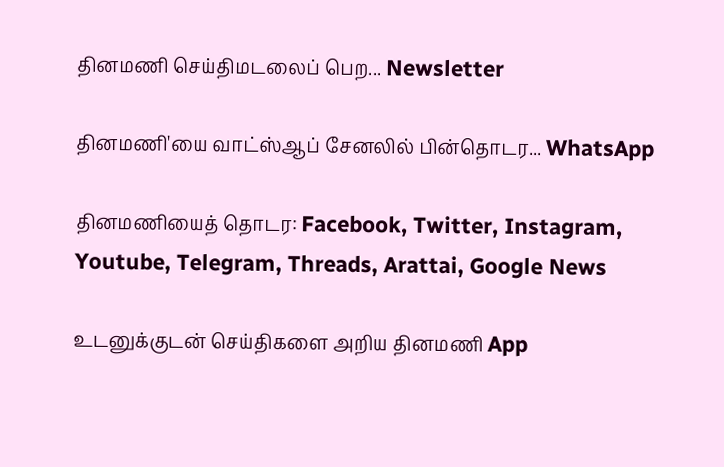தினமணி செய்திமடலைப் பெற... Newsletter

தினமணி'யை வாட்ஸ்ஆப் சேனலில் பின்தொடர... WhatsApp

தினமணியைத் தொடர: Facebook, Twitter, Instagram, Youtube, Telegram, Threads, Arattai, Google News

உடனுக்குடன் செய்திகளை அறிய தினமணி App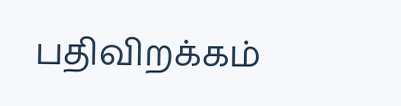பதிவிறக்கம்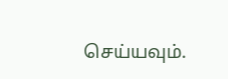செய்யவும்.